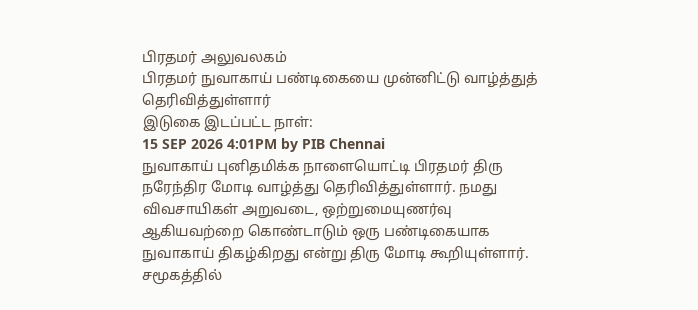பிரதமர் அலுவலகம்
பிரதமர் நுவாகாய் பண்டிகையை முன்னிட்டு வாழ்த்துத் தெரிவித்துள்ளார்
இடுகை இடப்பட்ட நாள்:
15 SEP 2026 4:01PM by PIB Chennai
நுவாகாய் புனிதமிக்க நாளையொட்டி பிரதமர் திரு நரேந்திர மோடி வாழ்த்து தெரிவித்துள்ளார். நமது விவசாயிகள் அறுவடை, ஒற்றுமையுணர்வு ஆகியவற்றை கொண்டாடும் ஒரு பண்டிகையாக நுவாகாய் திகழ்கிறது என்று திரு மோடி கூறியுள்ளார். சமூகத்தில்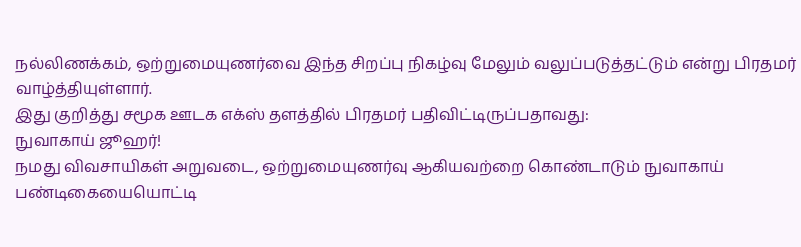நல்லிணக்கம், ஒற்றுமையுணர்வை இந்த சிறப்பு நிகழ்வு மேலும் வலுப்படுத்தட்டும் என்று பிரதமர் வாழ்த்தியுள்ளார்.
இது குறித்து சமூக ஊடக எக்ஸ் தளத்தில் பிரதமர் பதிவிட்டிருப்பதாவது:
நுவாகாய் ஜூஹர்!
நமது விவசாயிகள் அறுவடை, ஒற்றுமையுணர்வு ஆகியவற்றை கொண்டாடும் நுவாகாய் பண்டிகையையொட்டி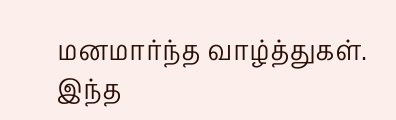மனமார்ந்த வாழ்த்துகள்.
இந்த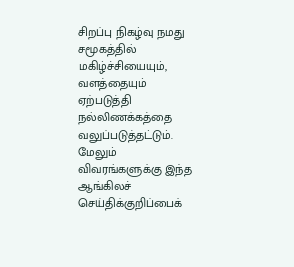சிறப்பு நிகழ்வு நமது சமூகத்தில் மகிழ்ச்சியையும், வளத்தையும் ஏற்படுத்தி நல்லிணக்கத்தை வலுப்படுத்தட்டும்.
மேலும் விவரங்களுக்கு இந்த ஆங்கிலச் செய்திக்குறிப்பைக்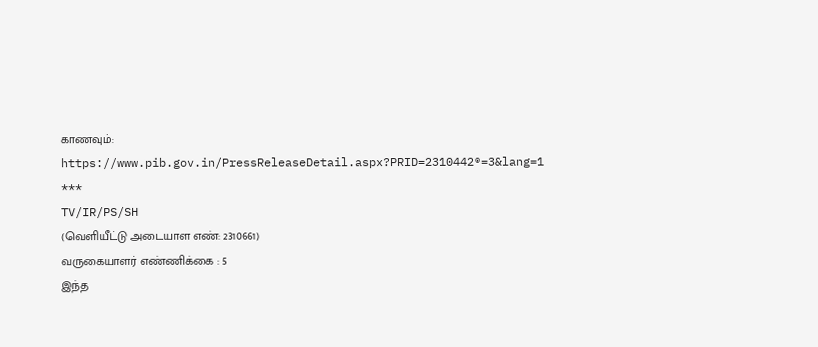காணவும்: https://www.pib.gov.in/PressReleaseDetail.aspx?PRID=2310442®=3&lang=1
***
TV/IR/PS/SH
(வெளியீட்டு அடையாள எண்: 2310661)
வருகையாளர் எண்ணிக்கை : 5
இந்த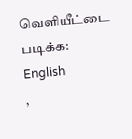வெளியீட்டை படிக்க:
English
,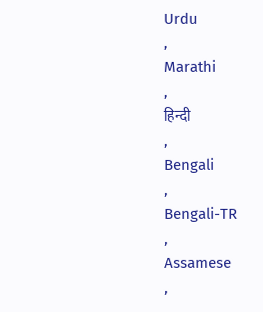Urdu
,
Marathi
,
हिन्दी
,
Bengali
,
Bengali-TR
,
Assamese
,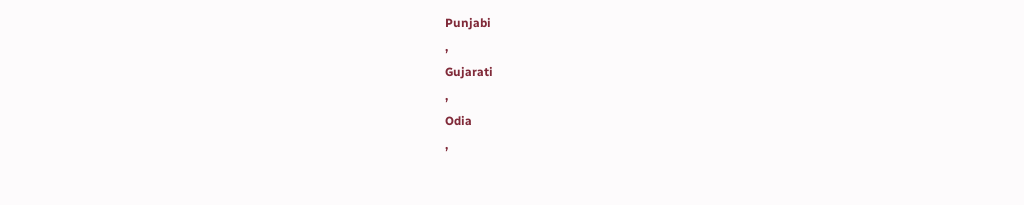Punjabi
,
Gujarati
,
Odia
,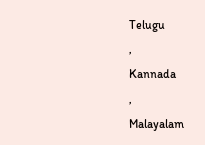Telugu
,
Kannada
,
Malayalam